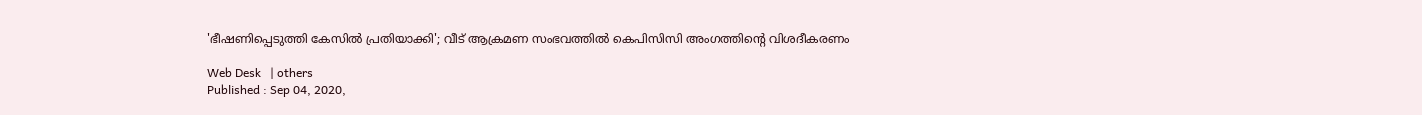'ഭീഷണിപ്പെടുത്തി കേസില്‍ പ്രതിയാക്കി'; വീട് ആക്രമണ സംഭവത്തില്‍ കെപിസിസി അംഗത്തിന്‍റെ വിശദീകരണം

Web Desk   | others
Published : Sep 04, 2020,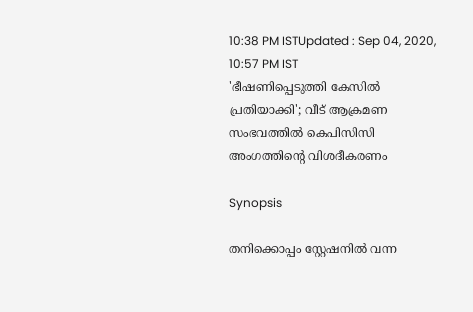10:38 PM ISTUpdated : Sep 04, 2020, 10:57 PM IST
'ഭീഷണിപ്പെടുത്തി കേസില്‍ പ്രതിയാക്കി'; വീട് ആക്രമണ സംഭവത്തില്‍ കെപിസിസി അംഗത്തിന്‍റെ വിശദീകരണം

Synopsis

തനിക്കൊപ്പം സ്റ്റേഷനില്‍ വന്ന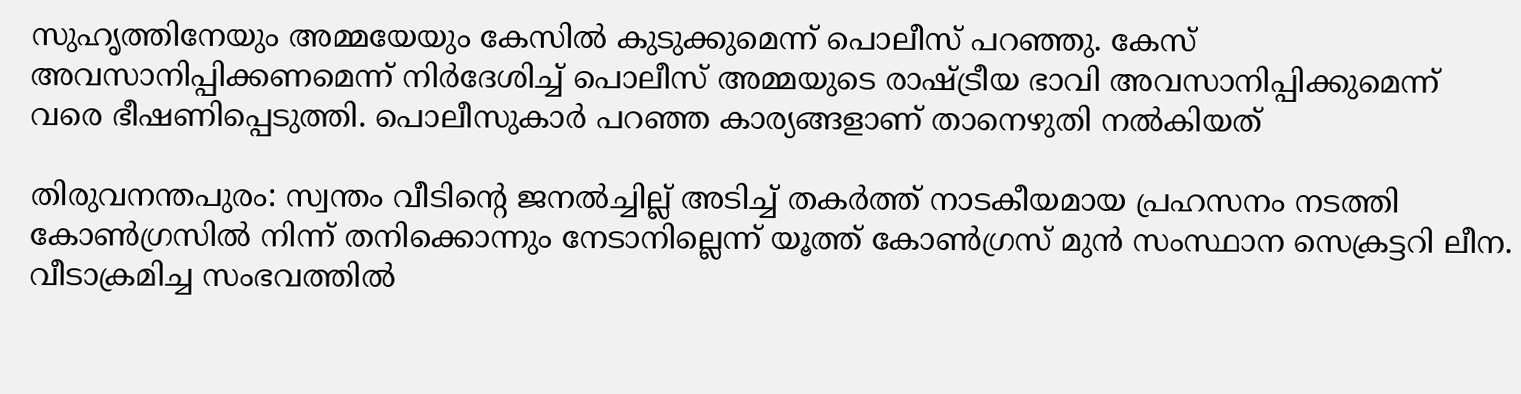സുഹൃത്തിനേയും അമ്മയേയും കേസില്‍ കുടുക്കുമെന്ന് പൊലീസ് പറഞ്ഞു. കേസ് അവസാനിപ്പിക്കണമെന്ന് നിര്‍ദേശിച്ച് പൊലീസ് അമ്മയുടെ രാഷ്ട്രീയ ഭാവി അവസാനിപ്പിക്കുമെന്ന് വരെ ഭീഷണിപ്പെടുത്തി. പൊലീസുകാര്‍ പറഞ്ഞ കാര്യങ്ങളാണ് താനെഴുതി നല്‍കിയത്

തിരുവനന്തപുരം: സ്വന്തം വീടിന്‍റെ ജനല്‍ച്ചില്ല് അടിച്ച് തകര്‍ത്ത് നാടകീയമായ പ്രഹസനം നടത്തി കോണ്‍ഗ്രസില്‍ നിന്ന് തനിക്കൊന്നും നേടാനില്ലെന്ന് യൂത്ത് കോൺഗ്രസ് മുൻ സംസ്ഥാന സെക്രട്ടറി ലീന. വീടാക്രമിച്ച സംഭവത്തില്‍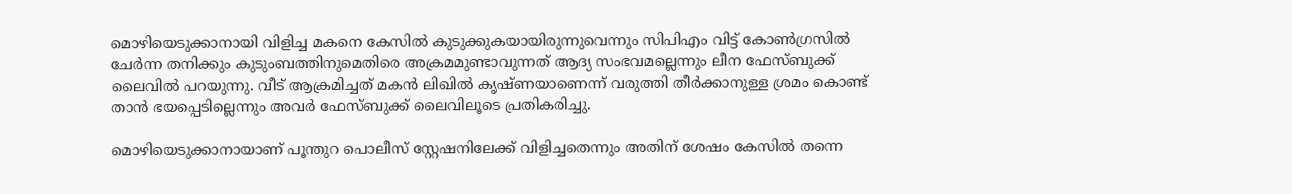മൊഴിയെടുക്കാനായി വിളിച്ച മകനെ കേസില്‍ കുടുക്കുകയായിരുന്നുവെന്നും സിപിഎം വിട്ട് കോണ്‍ഗ്രസില്‍ ചേര്‍ന്ന തനിക്കും കുടുംബത്തിനുമെതിരെ അക്രമമുണ്ടാവുന്നത് ആദ്യ സംഭവമല്ലെന്നും ലീന ഫേസ്ബുക്ക് ലൈവില്‍ പറയുന്നു. വീട് ആക്രമിച്ചത് മകന്‍ ലിഖില്‍ കൃഷ്ണയാണെന്ന് വരുത്തി തീര്‍ക്കാനുള്ള ശ്രമം കൊണ്ട് താന്‍ ഭയപ്പെടില്ലെന്നും അവര്‍ ഫേസ്ബുക്ക് ലൈവിലൂടെ പ്രതികരിച്ചു.

മൊഴിയെടുക്കാനായാണ് പൂന്തുറ പൊലീസ് സ്റ്റേഷനിലേക്ക് വിളിച്ചതെന്നും അതിന് ശേഷം കേസില്‍ തന്നെ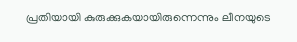പ്രതിയായി കുരുക്കുകയായിരുന്നെന്നും ലീനയുടെ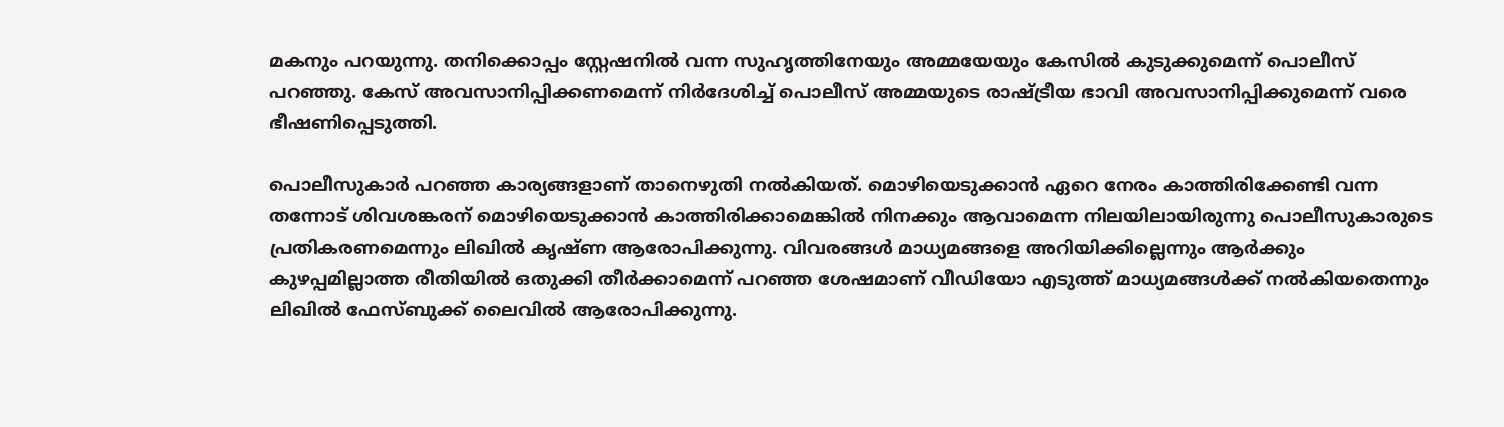മകനും പറയുന്നു. തനിക്കൊപ്പം സ്റ്റേഷനില്‍ വന്ന സുഹൃത്തിനേയും അമ്മയേയും കേസില്‍ കുടുക്കുമെന്ന് പൊലീസ് പറഞ്ഞു. കേസ് അവസാനിപ്പിക്കണമെന്ന് നിര്‍ദേശിച്ച് പൊലീസ് അമ്മയുടെ രാഷ്ട്രീയ ഭാവി അവസാനിപ്പിക്കുമെന്ന് വരെ ഭീഷണിപ്പെടുത്തി.

പൊലീസുകാര്‍ പറഞ്ഞ കാര്യങ്ങളാണ് താനെഴുതി നല്‍കിയത്. മൊഴിയെടുക്കാന്‍ ഏറെ നേരം കാത്തിരിക്കേണ്ടി വന്ന തന്നോട് ശിവശങ്കരന് മൊഴിയെടുക്കാന്‍ കാത്തിരിക്കാമെങ്കില്‍ നിനക്കും ആവാമെന്ന നിലയിലായിരുന്നു പൊലീസുകാരുടെ പ്രതികരണമെന്നും ലിഖില്‍ കൃഷ്ണ ആരോപിക്കുന്നു. വിവരങ്ങള്‍ മാധ്യമങ്ങളെ അറിയിക്കില്ലെന്നും ആര്‍ക്കും കുഴപ്പമില്ലാത്ത രീതിയില്‍ ഒതുക്കി തീര്‍ക്കാമെന്ന് പറഞ്ഞ ശേഷമാണ് വീഡിയോ എടുത്ത് മാധ്യമങ്ങള്‍ക്ക് നല്‍കിയതെന്നും ലിഖില്‍ ഫേസ്ബുക്ക് ലൈവില്‍ ആരോപിക്കുന്നു.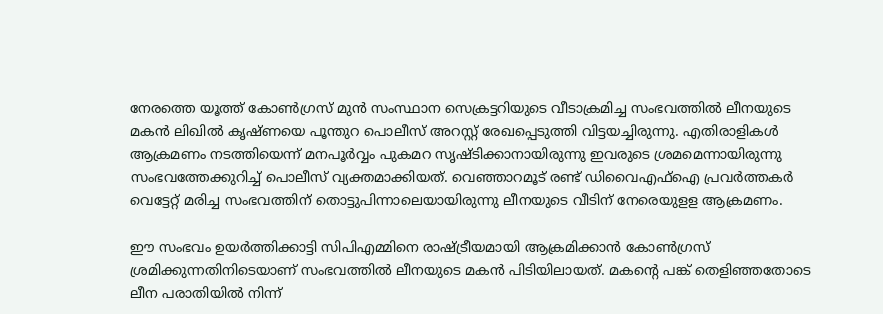നേരത്തെ യൂത്ത് കോൺഗ്രസ് മുൻ സംസ്ഥാന സെക്രട്ടറിയുടെ വീടാക്രമിച്ച സംഭവത്തില്‍ ലീനയുടെ മകന്‍ ലിഖിൽ കൃഷ്ണയെ പൂന്തുറ പൊലീസ് അറസ്റ്റ് രേഖപ്പെടുത്തി വിട്ടയച്ചിരുന്നു. എതിരാളികൾ ആക്രമണം നടത്തിയെന്ന് മനപൂർവ്വം പുകമറ സൃഷ്ടിക്കാനായിരുന്നു ഇവരുടെ ശ്രമമെന്നായിരുന്നു സംഭവത്തേക്കുറിച്ച് പൊലീസ് വ്യക്തമാക്കിയത്. വെഞ്ഞാറമൂട് രണ്ട് ഡിവൈഎഫ്ഐ പ്രവർത്തകർ വെട്ടേറ്റ് മരിച്ച സംഭവത്തിന് തൊട്ടുപിന്നാലെയായിരുന്നു ലീനയുടെ വീടിന് നേരെയുളള ആക്രമണം.

ഈ സംഭവം ഉയർത്തിക്കാട്ടി സിപിഎമ്മിനെ രാഷ്ട്രീയമായി ആക്രമിക്കാൻ കോൺഗ്രസ് ശ്രമിക്കുന്നതിനിടെയാണ് സംഭവത്തില്‍ ലീനയുടെ മകന്‍ പിടിയിലായത്. മകന്‍റെ പങ്ക് തെളിഞ്ഞതോടെ ലീന പരാതിയിൽ നിന്ന്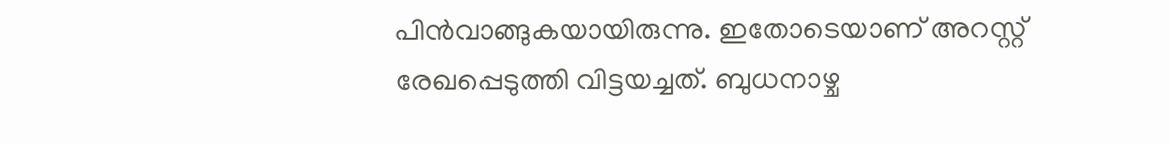പിൻവാങ്ങുകയായിരുന്നു. ഇതോടെയാണ് അറസ്റ്റ് രേഖപ്പെടുത്തി വിട്ടയച്ചത്. ബുധനാഴ്ച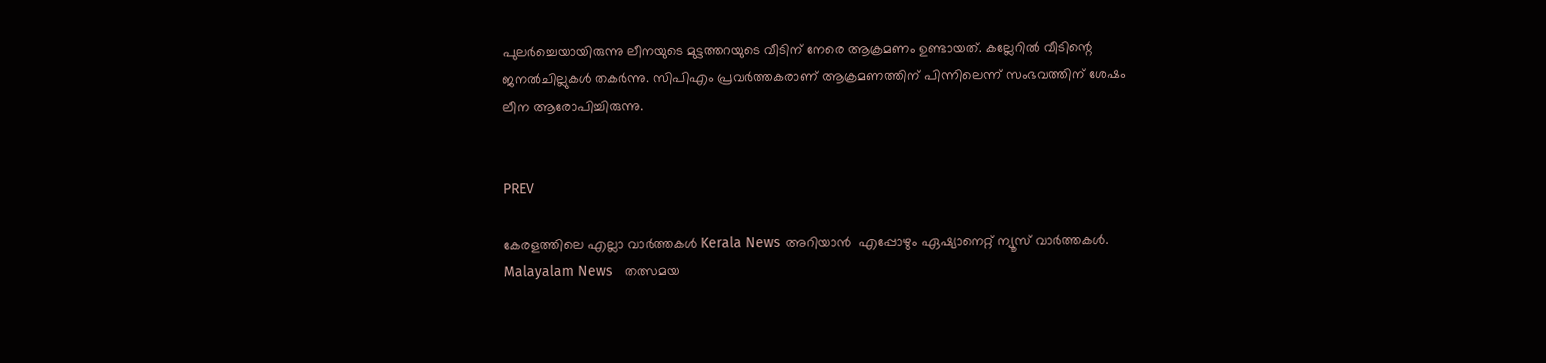പുലർച്ചെയായിരുന്നു ലീനയുടെ മുട്ടത്തറയുടെ വീടിന് നേരെ ആക്രമണം ഉണ്ടായത്. കല്ലേറിൽ വീടിന്റെ ജനൽചില്ലുകൾ തകർന്നു. സിപിഎം പ്രവർത്തകരാണ് ആക്രമണത്തിന് പിന്നിലെന്ന് സംഭവത്തിന് ശേഷം ലീന ആരോപിച്ചിരുന്നു.


PREV

കേരളത്തിലെ എല്ലാ വാർത്തകൾ Kerala News അറിയാൻ  എപ്പോഴും ഏഷ്യാനെറ്റ് ന്യൂസ് വാർത്തകൾ.  Malayalam News   തത്സമയ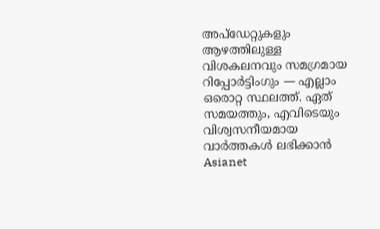അപ്‌ഡേറ്റുകളും ആഴത്തിലുള്ള വിശകലനവും സമഗ്രമായ റിപ്പോർട്ടിംഗും — എല്ലാം ഒരൊറ്റ സ്ഥലത്ത്. ഏത് സമയത്തും, എവിടെയും വിശ്വസനീയമായ വാർത്തകൾ ലഭിക്കാൻ Asianet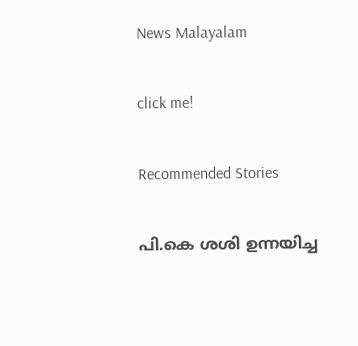News Malayalam

click me!

Recommended Stories

പി.കെ ശശി ഉന്നയിച്ച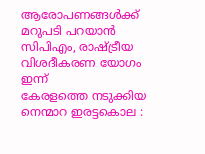ആരോപണങ്ങൾക്ക് മറുപടി പറയാൻ സിപിഎം, രാഷ്ട്രീയ വിശദീകരണ യോഗം ഇന്ന്
കേരളത്തെ നടുക്കിയ നെന്മാറ ഇരട്ടകൊല :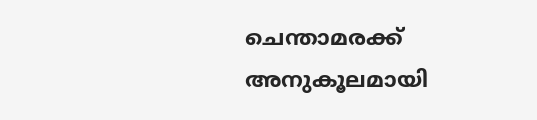ചെന്താമരക്ക് അനുകൂലമായി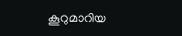കൂറുമാറിയ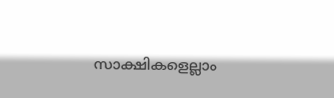സാക്ഷികളെല്ലാം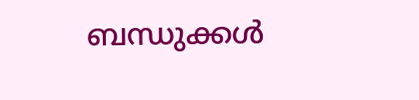ബന്ധുക്കൾ